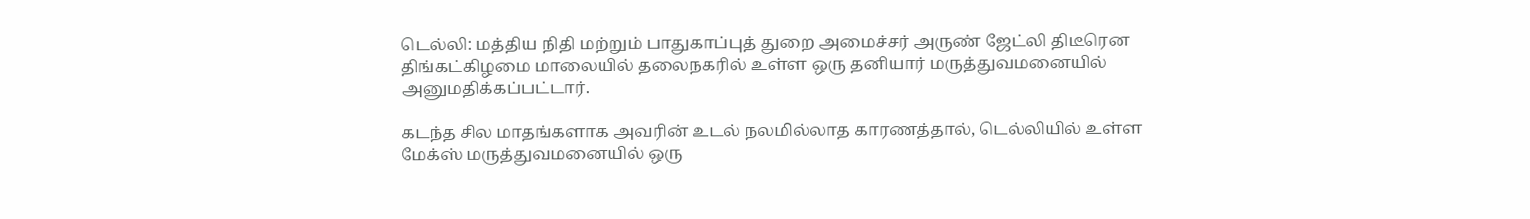டெல்லி: மத்திய நிதி மற்றும் பாதுகாப்புத் துறை அமைச்சர் அருண் ஜேட்லி திடீரென திங்கட்கிழமை மாலையில் தலைநகரில் உள்ள ஒரு தனியார் மருத்துவமனையில் அனுமதிக்கப்பட்டார்.

கடந்த சில மாதங்களாக அவரின் உடல் நலமில்லாத காரணத்தால், டெல்லியில் உள்ள மேக்ஸ் மருத்துவமனையில் ஒரு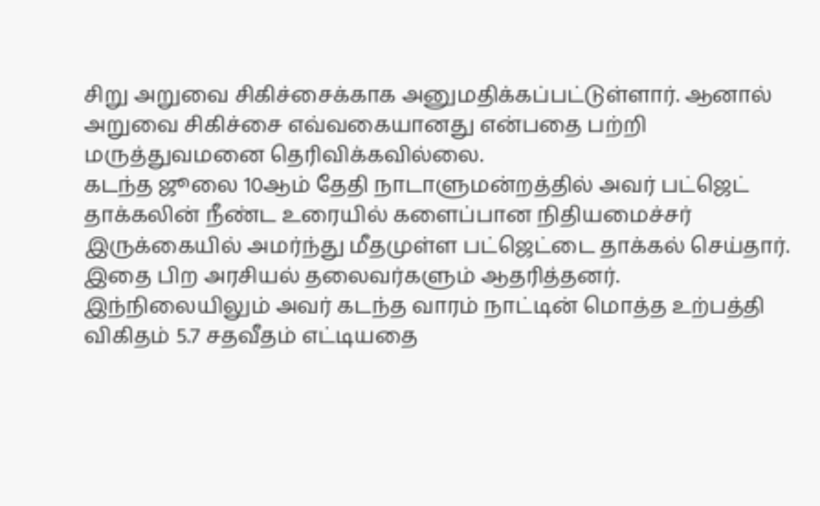சிறு அறுவை சிகிச்சைக்காக அனுமதிக்கப்பட்டுள்ளார். ஆனால் அறுவை சிகிச்சை எவ்வகையானது என்பதை பற்றி மருத்துவமனை தெரிவிக்கவில்லை.
கடந்த ஜூலை 10ஆம் தேதி நாடாளுமன்றத்தில் அவர் பட்ஜெட் தாக்கலின் நீண்ட உரையில் களைப்பான நிதியமைச்சர் இருக்கையில் அமர்ந்து மீதமுள்ள பட்ஜெட்டை தாக்கல் செய்தார். இதை பிற அரசியல் தலைவர்களும் ஆதரித்தனர்.
இந்நிலையிலும் அவர் கடந்த வாரம் நாட்டின் மொத்த உற்பத்தி விகிதம் 5.7 சதவீதம் எட்டியதை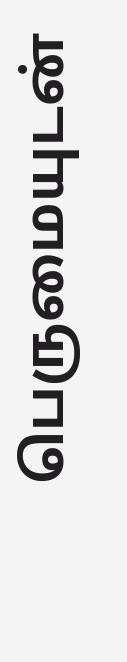பெருமையுடன்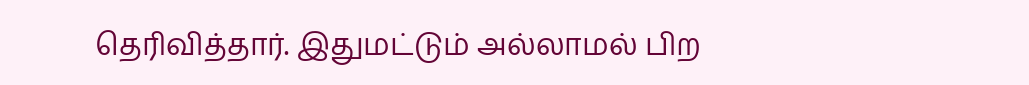தெரிவித்தார். இதுமட்டும் அல்லாமல் பிற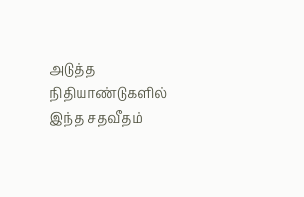அடுத்த நிதியாண்டுகளில் இந்த சதவீதம்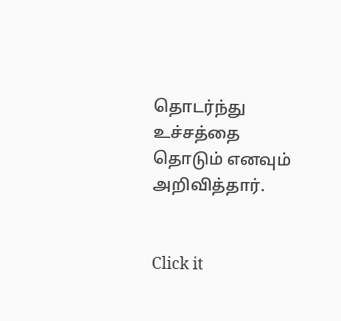தொடர்ந்து உச்சத்தை தொடும் எனவும் அறிவித்தார்.


Click it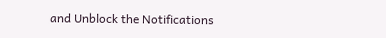and Unblock the Notifications